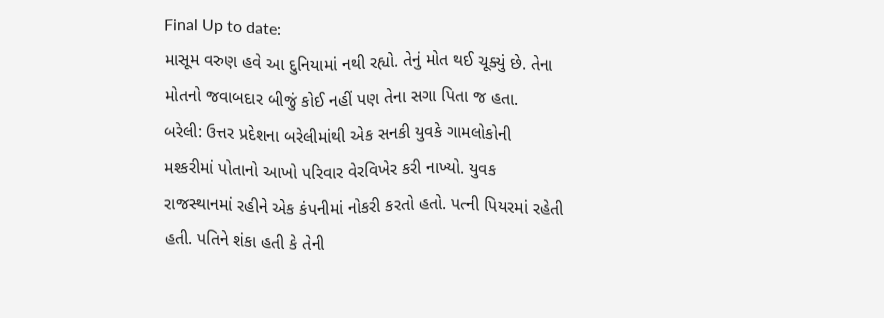Final Up to date:
માસૂમ વરુણ હવે આ દુનિયામાં નથી રહ્યો. તેનું મોત થઈ ચૂક્યું છે. તેના મોતનો જવાબદાર બીજું કોઈ નહીં પણ તેના સગા પિતા જ હતા.
બરેલી: ઉત્તર પ્રદેશના બરેલીમાંથી એક સનકી યુવકે ગામલોકોની મશ્કરીમાં પોતાનો આખો પરિવાર વેરવિખેર કરી નાખ્યો. યુવક રાજસ્થાનમાં રહીને એક કંપનીમાં નોકરી કરતો હતો. પત્ની પિયરમાં રહેતી હતી. પતિને શંકા હતી કે તેની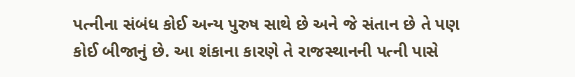પત્નીના સંબંધ કોઈ અન્ય પુરુષ સાથે છે અને જે સંતાન છે તે પણ કોઈ બીજાનું છે. આ શંકાના કારણે તે રાજસ્થાનની પત્ની પાસે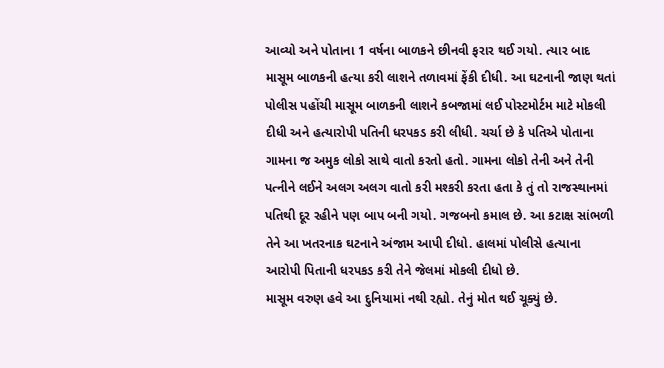આવ્યો અને પોતાના 1 વર્ષના બાળકને છીનવી ફરાર થઈ ગયો. ત્યાર બાદ માસૂમ બાળકની હત્યા કરી લાશને તળાવમાં ફેંકી દીધી. આ ઘટનાની જાણ થતાં પોલીસ પહોંચી માસૂમ બાળકની લાશને કબજામાં લઈ પોસ્ટમોર્ટમ માટે મોકલી દીધી અને હત્યારોપી પતિની ધરપકડ કરી લીધી. ચર્ચા છે કે પતિએ પોતાના ગામના જ અમુક લોકો સાથે વાતો કરતો હતો. ગામના લોકો તેની અને તેની પત્નીને લઈને અલગ અલગ વાતો કરી મશ્કરી કરતા હતા કે તું તો રાજસ્થાનમાં પતિથી દૂર રહીને પણ બાપ બની ગયો. ગજબનો કમાલ છે. આ કટાક્ષ સાંભળી તેને આ ખતરનાક ઘટનાને અંજામ આપી દીધો. હાલમાં પોલીસે હત્યાના આરોપી પિતાની ધરપકડ કરી તેને જેલમાં મોકલી દીધો છે.
માસૂમ વરુણ હવે આ દુનિયામાં નથી રહ્યો. તેનું મોત થઈ ચૂક્યું છે.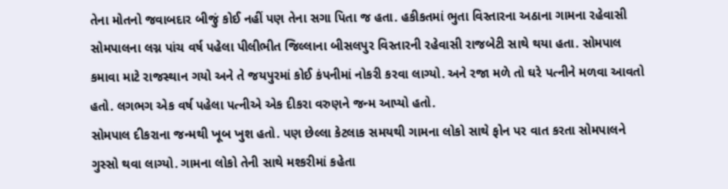તેના મોતનો જવાબદાર બીજું કોઈ નહીં પણ તેના સગા પિતા જ હતા. હકીકતમાં ભુતા વિસ્તારના અઠાના ગામના રહેવાસી સોમપાલના લગ્ન પાંચ વર્ષ પહેલા પીલીભીત જિલ્લાના બીસલપુર વિસ્તારની રહેવાસી રાજબેટી સાથે થયા હતા. સોમપાલ કમાવા માટે રાજસ્થાન ગયો અને તે જયપુરમાં કોઈ કંપનીમાં નોકરી કરવા લાગ્યો. અને રજા મળે તો ઘરે પત્નીને મળવા આવતો હતો. લગભગ એક વર્ષ પહેલા પત્નીએ એક દીકરા વરુણને જન્મ આપ્યો હતો.
સોમપાલ દીકરાના જન્મથી ખૂબ ખુશ હતો. પણ છેલ્લા કેટલાક સમયથી ગામના લોકો સાથે ફોન પર વાત કરતા સોમપાલને ગુસ્સો થવા લાગ્યો. ગામના લોકો તેની સાથે મશ્કરીમાં કહેતા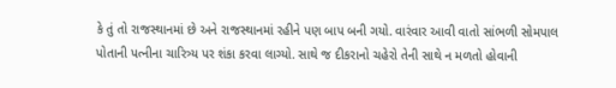કે તું તો રાજસ્થાનમાં છે અને રાજસ્થાનમાં રહીને પણ બાપ બની ગયો. વારંવાર આવી વાતો સાંભળી સોમપાલ પોતાની પત્નીના ચારિત્ર્ય પર શંકા કરવા લાગ્યો. સાથે જ દીકરાનો ચહેરો તેની સાથે ન મળતો હોવાની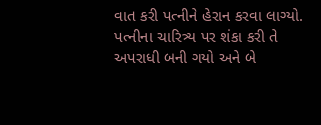વાત કરી પત્નીને હેરાન કરવા લાગ્યો. પત્નીના ચારિત્ર્ય પર શંકા કરી તે અપરાધી બની ગયો અને બે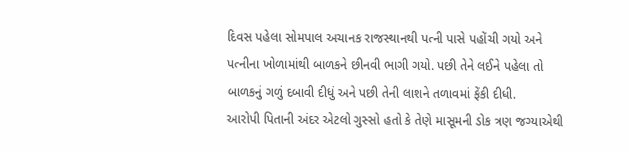દિવસ પહેલા સોમપાલ અચાનક રાજસ્થાનથી પત્ની પાસે પહોંચી ગયો અને પત્નીના ખોળામાંથી બાળકને છીનવી ભાગી ગયો. પછી તેને લઈને પહેલા તો બાળકનું ગળું દબાવી દીધું અને પછી તેની લાશને તળાવમાં ફેંકી દીધી.
આરોપી પિતાની અંદર એટલો ગુસ્સો હતો કે તેણે માસૂમની ડોક ત્રણ જગ્યાએથી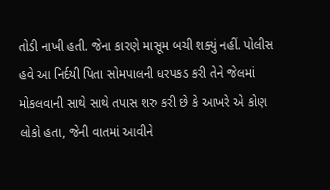તોડી નાખી હતી. જેના કારણે માસૂમ બચી શક્યું નહીં. પોલીસ હવે આ નિર્દયી પિતા સોમપાલની ધરપકડ કરી તેને જેલમાં મોકલવાની સાથે સાથે તપાસ શરુ કરી છે કે આખરે એ કોણ લોકો હતા, જેની વાતમાં આવીને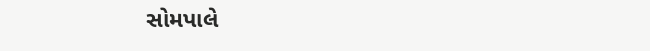સોમપાલે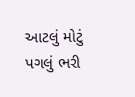આટલું મોટું પગલું ભરી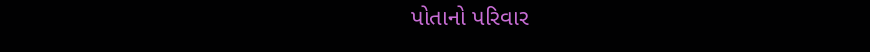પોતાનો પરિવાર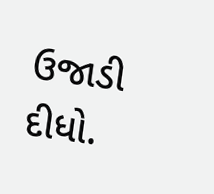ઉજાડી દીધો.